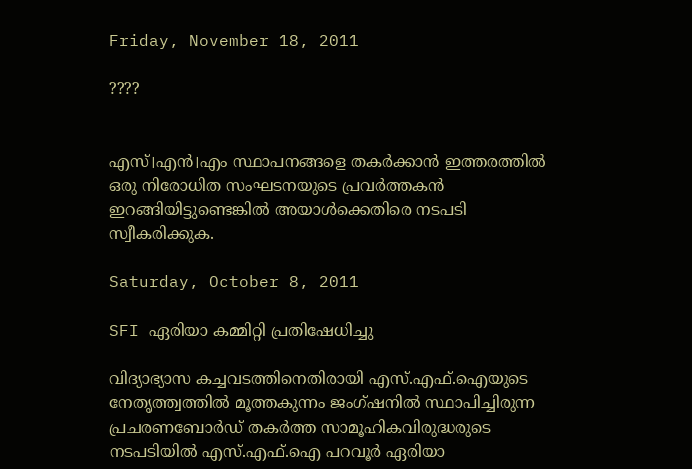Friday, November 18, 2011

????


എസ്।എന്‍।എം സ്ഥാപനങ്ങളെ തകര്‍ക്കാന്‍ ഇത്തരത്തില്‍ ഒരു നിരോധിത സംഘടനയുടെ പ്രവര്‍ത്തകന്‍ ഇറങ്ങിയിട്ടുണ്ടെങ്കില്‍ അയാള്‍ക്കെതിരെ നടപടി സ്വീകരിക്കുക.

Saturday, October 8, 2011

SFI ഏരിയാ കമ്മിറ്റി പ്രതിഷേധിച്ചു

വിദ്യാഭ്യാസ കച്ചവടത്തിനെതിരായി എസ്.എഫ്.ഐയുടെ നേതൃത്ത്വത്തില്‍ മൂത്തകുന്നം ജംഗ്ഷനില്‍ സ്ഥാപിച്ചിരുന്ന പ്രചരണബോര്‍ഡ് തകര്‍ത്ത സാമൂഹികവിരുദ്ധരുടെ നടപടിയില്‍ എസ്.എഫ്.ഐ പറവൂര്‍ ഏരിയാ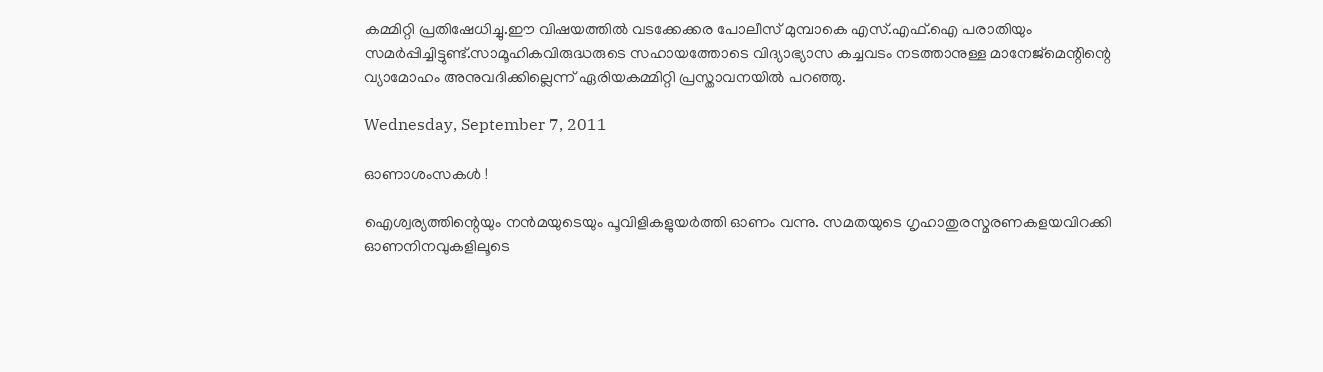കമ്മിറ്റി പ്രതിഷേധിച്ചു.ഈ വിഷയത്തില്‍ വടക്കേക്കര പോലീസ് മുമ്പാകെ എസ്.എഫ്.ഐ പരാതിയും സമര്‍പ്പിച്ചിട്ടുണ്ട്.സാമൂഹികവിരുദ്ധരുടെ സഹായത്തോടെ വിദ്യാഭ്യാസ കച്ചവടം നടത്താനുള്ള മാനേജ്മെന്റിന്റെ വ്യാമോഹം അനുവദിക്കില്ലെന്ന് ഏരിയകമ്മിറ്റി പ്രസ്താവനയില്‍ പറഞ്ഞു.

Wednesday, September 7, 2011

ഓണാശംസകള്‍ !

ഐശ്വര്യത്തിന്റെയും നന്‍മയുടെയും പൂവിളികളുയര്‍ത്തി ഓണം വന്നു. സമതയുടെ ഗൃഹാതുരസ്മരണകളയവിറക്കി ഓണനിനവുകളിലൂടെ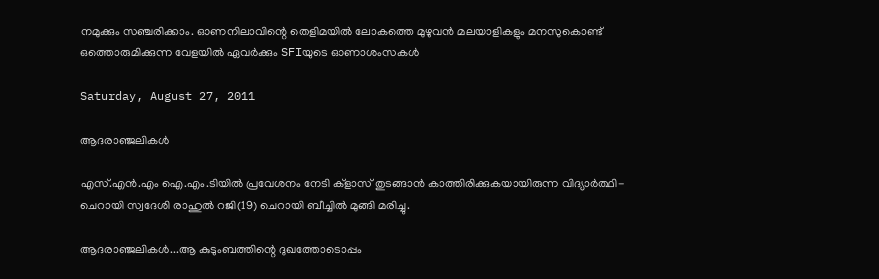നമുക്കും സഞ്ചരിക്കാം. ഓണനിലാവിന്റെ തെളിമയില്‍ ലോകത്തെ മുഴുവന്‍ മലയാളികളും മനസുകൊണ്ട് ഒത്തൊരുമിക്കുന്ന വേളയില്‍ ഏവര്‍ക്കും SFIയുടെ ഓണാശംസകള്‍

Saturday, August 27, 2011

ആദരാഞ്ജലികള്‍

എസ്.എന്‍.എം ഐ.എം.ടിയില്‍ പ്രവേശനം നേടി ക്ളാസ് തുടങ്ങാന്‍ കാത്തിരിക്കുകയായിരുന്ന വിദ്യാര്‍ത്ഥി- ചെറായി സ്വദേശി രാഹുല്‍ റജി(19) ചെറായി ബീച്ചില്‍ മുങ്ങി മരിച്ചു.

ആദരാഞ്ജലികള്‍...ആ കുടുംബത്തിന്റെ ദുഖത്തോടൊപ്പം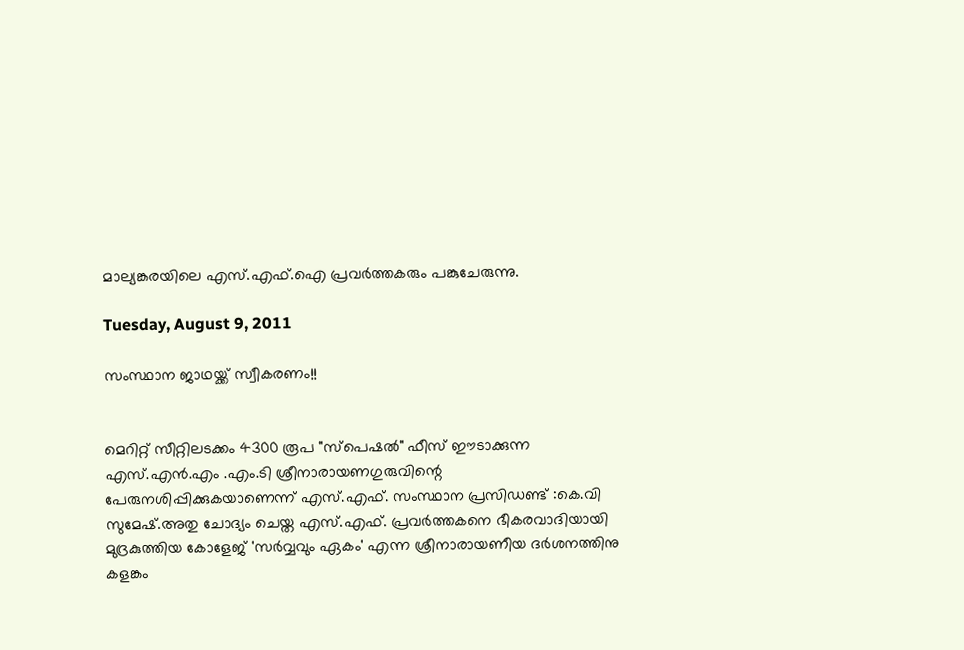മാല്യങ്കരയിലെ എസ്.എഫ്.ഐ പ്രവര്‍ത്തകരും പങ്കുചേരുന്നു.

Tuesday, August 9, 2011

സംസ്ഥാന ജാഥയ്ക്ക് സ്വീകരണം!!


മെറിറ്റ് സീറ്റിലടക്കം 4300 രൂപ "സ്പെഷല്‍" ഫീസ് ഈടാക്കുന്ന എസ്.എന്‍.എം .എം.ടി ശ്രീനാരായണഗുരുവിന്റെ പേരുനശിപ്പിക്കുകയാണെന്ന് എസ്.എഫ്. സംസ്ഥാന പ്രസിഡണ്ട് :കെ.വി സുമേഷ്.അതു ചോദ്യം ചെയ്ത എസ്.എഫ്. പ്രവര്‍ത്തകനെ ഭീകരവാദിയായി മുദ്രകുത്തിയ കോളേജ് 'സര്‍വ്വവും ഏകം' എന്ന ശ്രീനാരായണീയ ദര്‍ശനത്തിനു കളങ്കം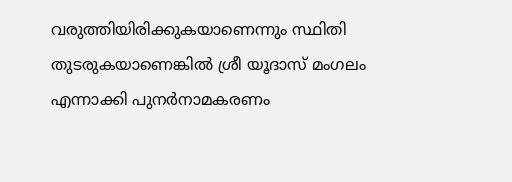വരുത്തിയിരിക്കുകയാണെന്നും സ്ഥിതി തുടരുകയാണെങ്കില്‍ ശ്രീ യൂദാസ് മംഗലം എന്നാക്കി പുനര്‍നാമകരണം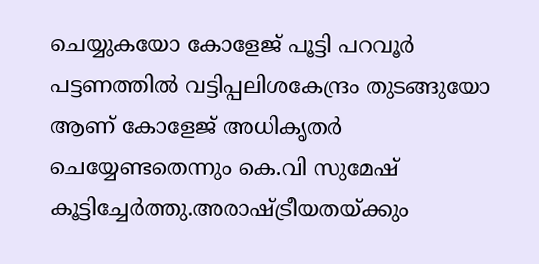ചെയ്യുകയോ കോളേജ് പൂട്ടി പറവൂര്‍ പട്ടണത്തില്‍ വട്ടിപ്പലിശകേന്ദ്രം തുടങ്ങുയോ ആണ് കോളേജ് അധികൃതര്‍ ചെയ്യേണ്ടതെന്നും കെ.വി സുമേഷ് കൂട്ടിച്ചേര്‍ത്തു.അരാഷ്ട്രീയതയ്ക്കും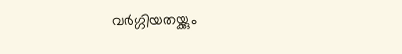വര്‍ഗ്ഗിയതയ്ക്കും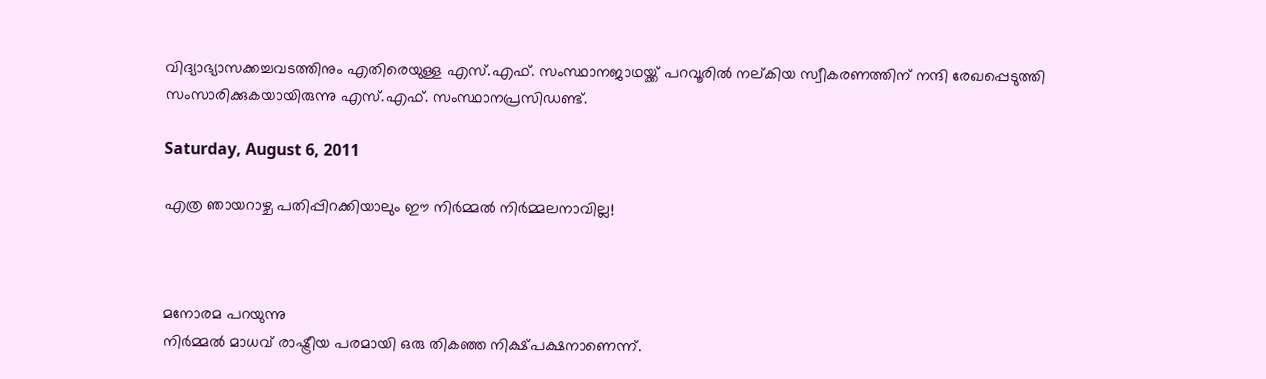വിദ്യാഭ്യാസക്കച്ചവടത്തിനും എതിരെയുള്ള എസ്.എഫ്. സംസ്ഥാനജാഥയ്ക്ക് പറവൂരില്‍ നല്കിയ സ്വീകരണത്തിന് നന്ദി രേഖപ്പെടുത്തി സംസാരിക്കുകയായിരുന്നു എസ്.എഫ്. സംസ്ഥാനപ്രസിഡണ്ട്.

Saturday, August 6, 2011

എത്ര ഞായറാഴ്ച പതിപ്പിറക്കിയാലും ഈ നിര്‍മ്മല്‍ നിര്‍മ്മലനാവില്ല!



മനോരമ പറയുന്നു
നിര്‍മ്മല്‍ മാധവ് രാഷ്ട്രീയ പരമായി ഒരു തികഞ്ഞ നിക്ഷ്പക്ഷനാണെന്ന്.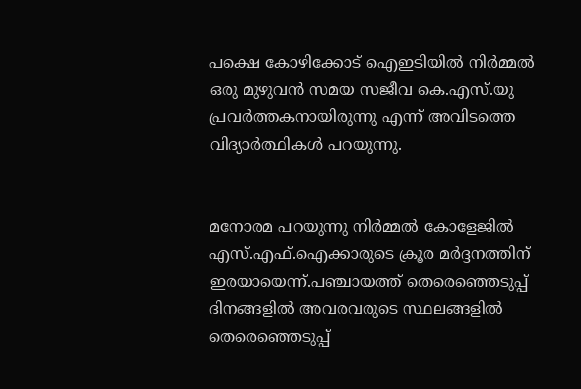പക്ഷെ കോഴിക്കോട് ഐഇടിയില്‍ നിര്‍മ്മല്‍ ഒരു മുഴുവന്‍ സമയ സജീവ കെ.എസ്.യു പ്രവര്‍ത്തകനായിരുന്നു എന്ന് അവിടത്തെ വിദ്യാര്‍ത്ഥികള്‍ പറയുന്നു.


മനോരമ പറയുന്നു നിര്‍മ്മല്‍ കോളേജില്‍ എസ്.എഫ്.ഐക്കാരുടെ ക്രൂര മര്‍ദ്ദനത്തിന് ഇരയായെന്ന്.പഞ്ചായത്ത് തെരെഞ്ഞെടുപ്പ് ദിനങ്ങളില്‍ അവരവരുടെ സ്ഥലങ്ങളില്‍ തെരെഞ്ഞെടുപ്പ്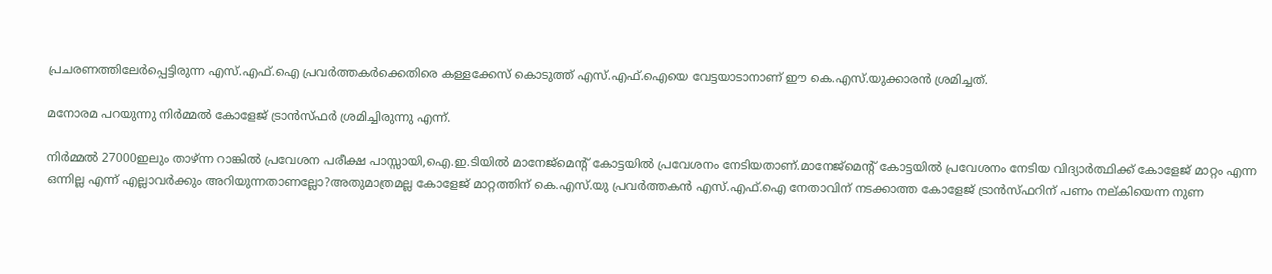പ്രചരണത്തിലേര്‍പ്പെട്ടിരുന്ന എസ്.എഫ്.ഐ പ്രവര്‍ത്തകര്‍ക്കെതിരെ കള്ളക്കേസ് കൊടുത്ത് എസ്.എഫ്.ഐയെ വേട്ടയാടാനാണ് ഈ കെ.എസ്.യുക്കാരന്‍ ശ്രമിച്ചത്.

മനോരമ പറയുന്നു നിര്‍മ്മല്‍ കോളേജ് ട്രാന്‍സ്ഫര്‍ ശ്രമിച്ചിരുന്നു എന്ന്.

നിര്‍മ്മല്‍ 27000ഇലും താഴ്ന്ന റാങ്കില്‍ പ്രവേശന പരീക്ഷ പാസ്സായി,ഐ.ഇ.ടിയില്‍ മാനേജ്മെന്റ് കോട്ടയില്‍ പ്രവേശനം നേടിയതാണ്.മാനേജ്മെന്റ് കോട്ടയില്‍ പ്രവേശനം നേടിയ വിദ്യാര്‍ത്ഥിക്ക് കോളേജ് മാറ്റം എന്ന ഒന്നില്ല എന്ന് എല്ലാവര്‍ക്കും അറിയുന്നതാണല്ലോ?അതുമാത്രമല്ല കോളേജ് മാറ്റത്തിന് കെ.എസ്.യു പ്രവര്‍ത്തകന്‍ എസ്.എഫ്.ഐ നേതാവിന് നടക്കാത്ത കോളേജ് ട്രാന്‍സ്ഫറിന് പണം നല്കിയെന്ന നുണ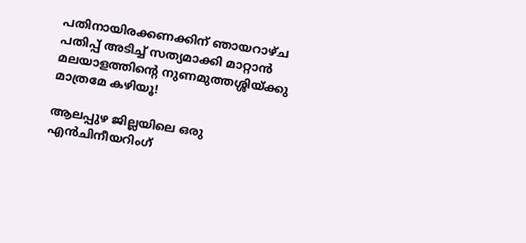പതിനായിരക്കണക്കിന് ഞായറാഴ്ച പതിപ്പ് അടിച്ച് സത്യമാക്കി മാറ്റാന്‍ മലയാളത്തിന്റെ നുണമുത്തശ്ശിയ്ക്കു മാത്രമേ കഴിയൂ!

ആലപ്പുഴ ജില്ലയിലെ ഒരു എന്‍ചിനീയറിംഗ്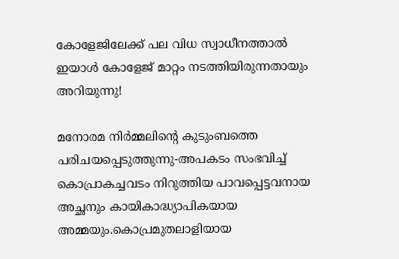കോളേജിലേക്ക് പല വിധ സ്വാധീനത്താല്‍ ഇയാള്‍ കോളേജ് മാറ്റം നടത്തിയിരുന്നതായും അറിയുന്നു!

മനോരമ നിര്‍മ്മലിന്റെ കുടുംബത്തെ പരിചയപ്പെടുത്തുന്നു-അപകടം സംഭവിച്ച് കൊപ്രാകച്ചവടം നിറുത്തിയ പാവപ്പെട്ടവനായ അച്ഛനും കായികാദ്ധ്യാപികയായ അമ്മയും.കൊപ്രമുതലാളിയായ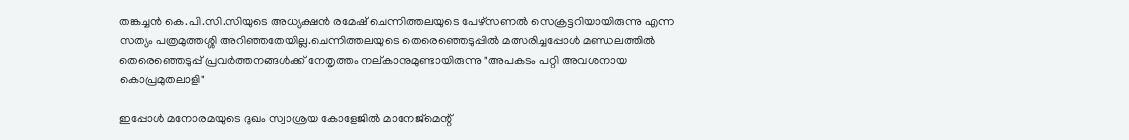തങ്കച്ചന്‍ കെ.പി.സി.സിയുടെ അധ്യക്ഷന്‍ രമേഷ് ചെന്നിത്തലയുടെ പേഴ്സണല്‍ സെക്രട്ടറിയായിരുന്നു എന്ന സത്യം പത്രമുത്തശ്ശി അറിഞ്ഞതേയില്ല.ചെന്നിത്തലയുടെ തെരെഞ്ഞെടുപ്പില്‍ മത്സരിച്ചപ്പോള്‍ മണ്ഡലത്തില്‍ തെരെഞ്ഞെടുപ്പ് പ്രവര്‍ത്തനങ്ങള്‍ക്ക് നേതൃത്തം നല്കാനുമുണ്ടായിരുന്നു "അപകടം പറ്റി അവശനായ കൊപ്രമുതലാളി"

ഇപ്പോള്‍ മനോരമയുടെ ദുഖം സ്വാശ്രയ കോളേജില്‍ മാനേജ്മെന്റ്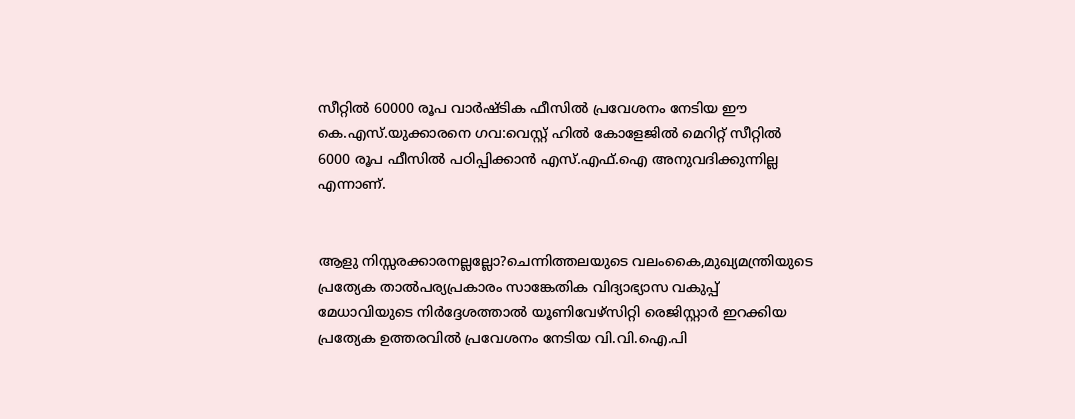സീറ്റില്‍ 60000 രൂപ വാര്‍ഷ്ടിക ഫീസില്‍ പ്രവേശനം നേടിയ ഈ കെ.എസ്.യുക്കാരനെ ഗവ:വെസ്റ്റ് ഹില്‍ കോളേജില്‍ മെറിറ്റ് സീറ്റില്‍ 6000 രൂപ ഫീസില്‍ പഠിപ്പിക്കാന്‍ എസ്.എഫ്.ഐ അനുവദിക്കുന്നില്ല എന്നാണ്.


ആളു നിസ്സരക്കാരനല്ലല്ലോ?ചെന്നിത്തലയുടെ വലംകൈ,മുഖ്യമന്ത്രിയുടെ പ്രത്യേക താല്‍പര്യപ്രകാരം സാങ്കേതിക വിദ്യാഭ്യാസ വകുപ്പ് മേധാവിയുടെ നിര്‍ദ്ദേശത്താല്‍ യൂണിവേഴ്സിറ്റി രെജിസ്റ്റാര്‍ ഇറക്കിയ പ്രത്യേക ഉത്തരവില്‍ പ്രവേശനം നേടിയ വി.വി.ഐ.പി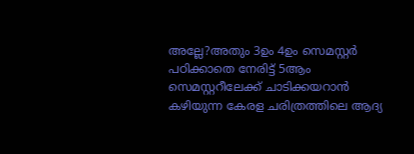അല്ലേ?അതും 3ഉം 4ഉം സെമസ്റ്റര്‍ പഠിക്കാതെ നേരിട്ട് 5ആം സെമസ്റ്ററീലേക്ക് ചാടിക്കയറാന്‍ കഴിയുന്ന കേരള ചരിത്രത്തിലെ ആദ്യ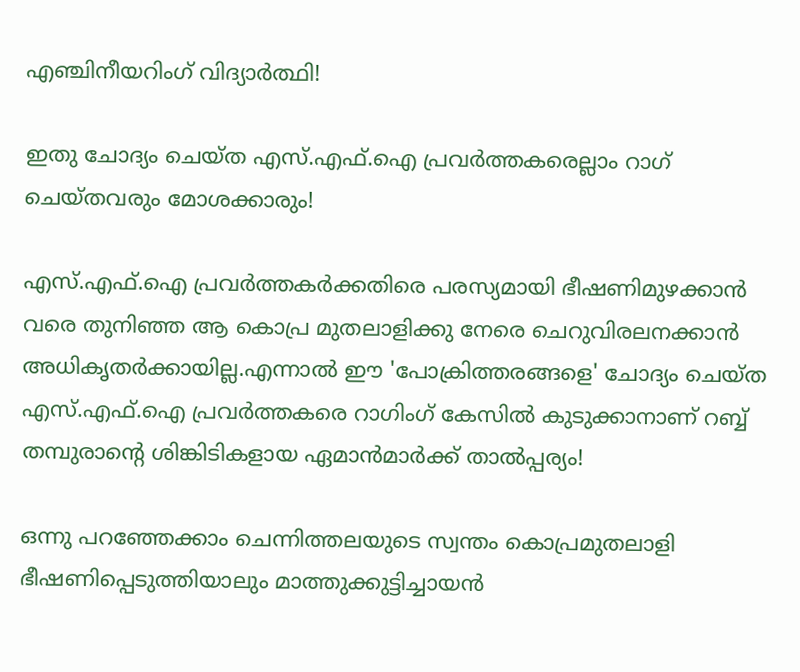എഞ്ചിനീയറിംഗ് വിദ്യാര്‍ത്ഥി!

ഇതു ചോദ്യം ചെയ്ത എസ്.എഫ്.ഐ പ്രവര്‍ത്തകരെല്ലാം റാഗ് ചെയ്തവരും മോശക്കാരും!

എസ്.എഫ്.ഐ പ്രവര്‍ത്തകര്‍ക്കതിരെ പരസ്യമായി ഭീഷണിമുഴക്കാന്‍ വരെ തുനിഞ്ഞ ആ കൊപ്ര മുതലാളിക്കു നേരെ ചെറുവിരലനക്കാന്‍ അധികൃതര്‍ക്കായില്ല.എന്നാല്‍ ഈ 'പോക്രിത്തരങ്ങളെ' ചോദ്യം ചെയ്ത എസ്.എഫ്.ഐ പ്രവര്‍ത്തകരെ റാഗിംഗ് കേസില്‍ കുടുക്കാനാണ് റബ്ബ് തമ്പുരാന്റെ ശിങ്കിടികളായ ഏമാന്‍മാര്‍ക്ക് താല്‍പ്പര്യം!

ഒന്നു പറഞ്ഞേക്കാം ചെന്നിത്തലയുടെ സ്വന്തം കൊപ്രമുതലാളി ഭീഷണിപ്പെടുത്തിയാലും മാത്തുക്കുട്ടിച്ചായന്‍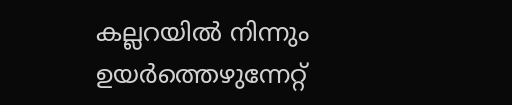കല്ലറയി‌ല്‍ നിന്നും ഉയര്‍ത്തെഴുന്നേറ്റ്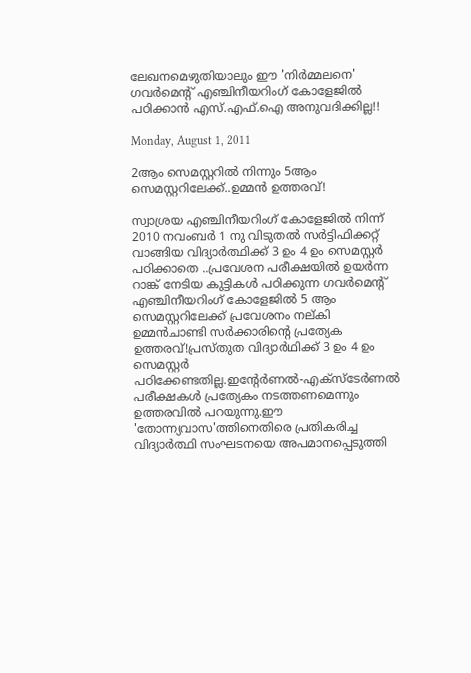ലേഖനമെഴുതിയാലും ഈ 'നിര്‍മ്മലനെ' ഗവര്‍മെന്റ് എഞ്ചിനീയറിംഗ് കോളേജില്‍ പഠിക്കാന്‍ എസ്.എഫ്.ഐ അനുവദിക്കില്ല!!

Monday, August 1, 2011

2ആം സെമസ്റ്ററില്‍ നിന്നും 5ആം സെമസ്റ്ററിലേക്ക്..ഉമ്മന്‍ ഉത്തരവ്‌‌!

സ്വാശ്രയ എഞ്ചിനീയറിംഗ് കോളേജില്‍ നിന്ന് 2010 നവംബര്‍ 1 നു വിടുതല്‍ സര്‍ട്ടിഫിക്കറ്റ് വാങ്ങിയ വിദ്യാര്‍ത്ഥിക്ക് 3 ഉം 4 ഉം സെമസ്റ്റര്‍ പഠിക്കാതെ ..പ്രവേശന പരീക്ഷയില്‍ ഉയര്‍ന്ന റാങ്ക് നേടിയ കുട്ടികള്‍ പഠിക്കുന്ന ഗവര്‍മെന്റ് എഞ്ചിനീയറിംഗ് കോളേജില്‍ 5 ആം സെമസ്റ്ററിലേക്ക് പ്രവേശനം നല്കി ഉമ്മന്‍ചാണ്ടി സര്‍ക്കാരിന്റെ പ്രത്യേക ഉത്തരവ്!പ്രസ്തുത വിദ്യാര്‍ഥിക്ക് 3 ഉം 4 ഉം സെമസ്റ്റര്‍ പഠിക്കേണ്ടതില്ല.ഇന്റേര്‍ണല്‍-എക്സ്ടേര്‍ണ‌ല്‍ പരീക്ഷകള്‍ പ്രത്യേകം നടത്തണമെന്നും ഉത്തരവില്‍ പറയുന്നു.ഈ 'തോന്ന്യവാസ'ത്തിനെതിരെ പ്രതികരിച്ച വിദ്യാര്‍ത്ഥി സംഘടനയെ അപമാനപ്പെടുത്തി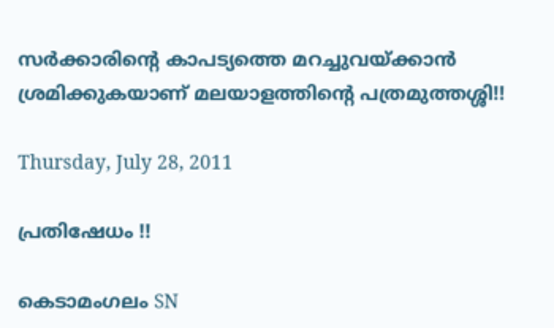സര്‍ക്കാരിന്റെ കാപട്യത്തെ മറച്ചുവയ്ക്കാന്‍ ശ്രമിക്കുകയാണ് മലയാളത്തിന്റെ പത്രമുത്തശ്ശി!!

Thursday, July 28, 2011

പ്രതിഷേധം !!

കെടാമംഗലം SN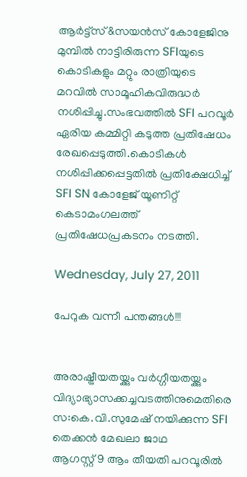ആര്‍ട്ട്സ്&സയന്‍സ് കോളേജിനു മുമ്പില്‍ നാട്ടിരിരുന്ന SFIയുടെ കൊടികളും മറ്റും രാത്രിയുടെ മറവില്‍ സാമൂഹികവിരുദ്ധര്‍ നശിപ്പിച്ചു.സംഭവത്തില്‍ SFI പറവൂര്‍ ഏരിയ കമ്മിറ്റി കടുത്ത പ്രതിഷേധം രേഖപ്പെടുത്തി.കൊടികള്‍ നശിപ്പിക്കപ്പെട്ടതില്‍ പ്രതിക്ഷേധിച്ച് SFI SN കോളേജ് യൂണിറ്റ് കെടാമംഗലത്ത് പ്രതിഷേധപ്രകടനം നടത്തി.

Wednesday, July 27, 2011

പേറുക വന്നീ പന്തങ്ങള്‍!!!


അരാഷ്ട്രീയതയ്ക്കും വര്‍ഗ്ഗീയതയ്ക്കും വിദ്യാഭ്യാസക്കച്ചവടത്തിനുമെതിരെ
സ:കെ.വി.സുമേഷ് നയിക്കുന്ന SFI തെക്കന്‍ മേഖലാ ജാഥ
ആഗസ്റ്റ് 9 ആം തീയതി പറവൂരില്‍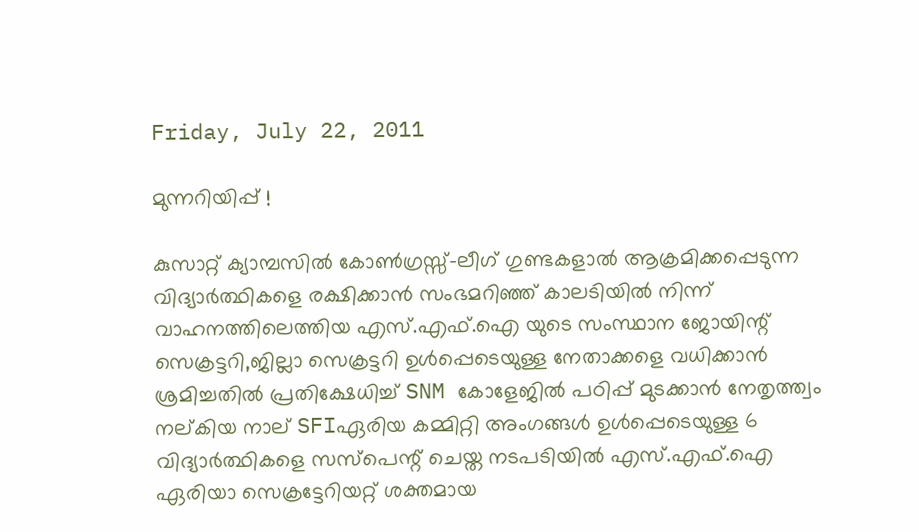Friday, July 22, 2011

മുന്നറിയിപ്പ് !

കുസാറ്റ് ക്യാമ്പസില്‍ കോണ്‍ഗ്രസ്സ്-ലീഗ് ഗുണ്ടകളാല്‍ ആക്രമിക്കപ്പെടുന്ന വിദ്യാര്‍ത്ഥികളെ രക്ഷിക്കാന്‍ സംഭമറിഞ്ഞ് കാലടിയില്‍ നിന്ന് വാഹനത്തിലെത്തിയ എസ്.എഫ്.ഐ യുടെ സംസ്ഥാന ജോയിന്റ് സെക്രട്ടറി,ജില്ലാ സെക്രട്ടറി ഉള്‍പ്പെടെയുള്ള നേതാക്കളെ വധിക്കാന്‍ ശ്രമിച്ചതില്‍ പ്രതിക്ഷേധിച്ച് SNM കോളേജില്‍ പഠിപ്പ് മുടക്കാന്‍ നേതൃത്ത്വം നല്കിയ നാല് SFIഏരിയ കമ്മിറ്റി അംഗങ്ങള്‍ ഉള്‍പ്പെടെയുള്ള 6 വിദ്യാര്‍ത്ഥികളെ സസ്പെന്റ് ചെയ്ത നടപടിയില്‍ എസ്.എഫ്.ഐ ഏരിയാ സെക്രട്ടേറിയറ്റ് ശക്തമായ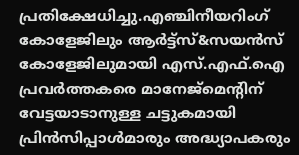പ്രതിക്ഷേധിച്ചു.എഞ്ചിനീയറിംഗ് കോളേജിലും ആര്‍ട്ട്സ്&സയന്‍സ് കോളേജിലുമായി എസ്.എഫ്.ഐ പ്രവര്‍ത്തകരെ മാനേജ്മെന്റിന് വേട്ടയാടാനുള്ള ചട്ടുകമായി പ്രിന്‍സിപ്പാള്‍മാരും അദ്ധ്യാപകരും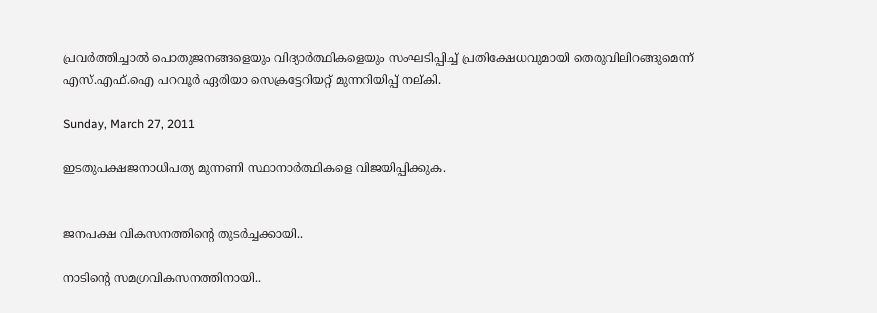പ്രവര്‍ത്തിച്ചാല്‍ പൊതുജനങ്ങളെയും വിദ്യാര്‍ത്ഥികളെയും സംഘടിപ്പിച്ച് പ്രതിക്ഷേധവുമായി തെരുവിലിറങ്ങുമെന്ന് എസ്.എഫ്.ഐ പറവൂര്‍ ഏരിയാ സെക്രട്ടേറിയറ്റ് മുന്നറിയിപ്പ് നല്കി.

Sunday, March 27, 2011

ഇടതുപക്ഷജനാധിപത്യ മുന്നണി സ്ഥാനാര്‍ത്ഥികളെ വിജയിപ്പിക്കുക.


ജനപക്ഷ വികസനത്തിന്റെ തുടര്‍ച്ചക്കായി..

നാടിന്റെ സമഗ്രവികസനത്തിനായി..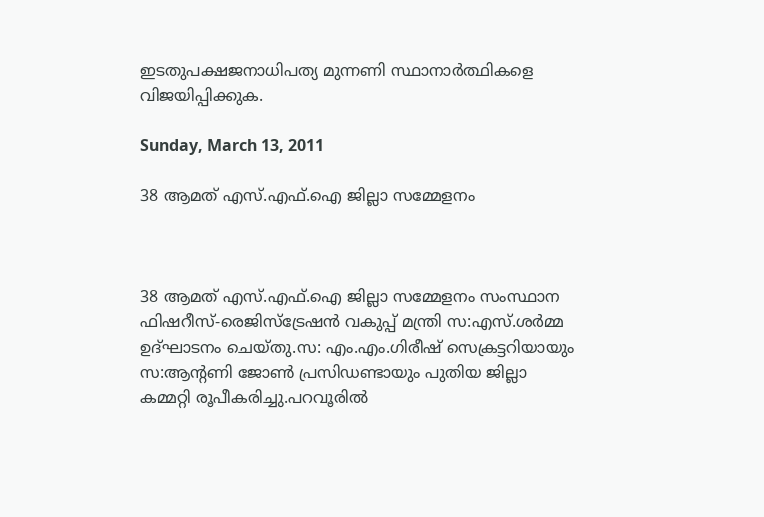ഇടതുപക്ഷജനാധിപത്യ മുന്നണി സ്ഥാനാര്‍ത്ഥികളെ വിജയിപ്പിക്കുക.

Sunday, March 13, 2011

38 ആമത് എസ്.എഫ്.ഐ ജില്ലാ സമ്മേളനം



38 ആമത് എസ്.എഫ്.ഐ ജില്ലാ സമ്മേളനം സംസ്ഥാന ഫിഷറീസ്-രെജിസ്ട്രേഷന്‍ വകുപ്പ് മന്ത്രി സ:എസ്.ശര്‍മ്മ ഉദ്ഘാടനം ചെയ്തു.സ: എം.എം.ഗിരീഷ് സെക്രട്ടറിയായും സ:ആന്റണി ജോണ്‍ പ്രസിഡണ്ടായും പുതിയ ജില്ലാ കമ്മറ്റി രൂപീകരിച്ചു.പറവൂരില്‍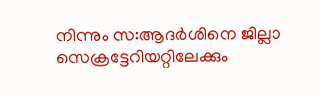നിന്നും സ:ആദര്‍ശിനെ ജില്ലാ സെക്രട്ടേറിയറ്റിലേക്കും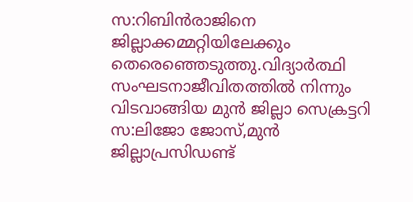സ:റിബിന്‍രാജിനെ ജില്ലാക്കമ്മറ്റിയിലേക്കും തെരെഞ്ഞെടുത്തു.വിദ്യാര്‍ത്ഥി സംഘടനാജീവിതത്തില്‍ നിന്നും വിടവാങ്ങിയ മുന്‍ ജില്ലാ സെക്രട്ടറി സ:ലിജോ ജോസ്,മുന്‍ ജില്ലാപ്രസിഡണ്ട്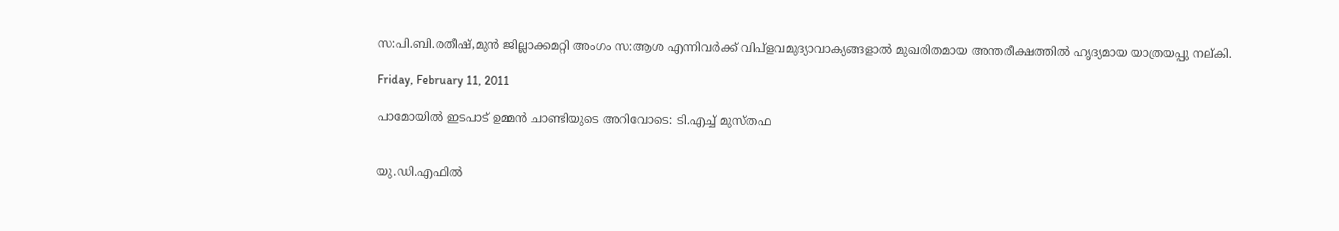സ:പി.ബി.രതീഷ്,മുന്‍ ജില്ലാക്കമറ്റി അംഗം സ:ആശ എന്നിവര്‍ക്ക് വിപ്ളവമുദ്യാവാക്യങ്ങളാല്‍ മുഖരിതമായ അന്തരീക്ഷത്തില്‍ ഹൃദ്യമായ യാത്രയപ്പു നല്കി.

Friday, February 11, 2011

പാമോയില്‍ ഇടപാട് ഉമ്മന്‍ ചാണ്ടിയുടെ അറിവോടെ: ടി.എച്ച് മുസ്തഫ


യു.ഡി.എഫില്‍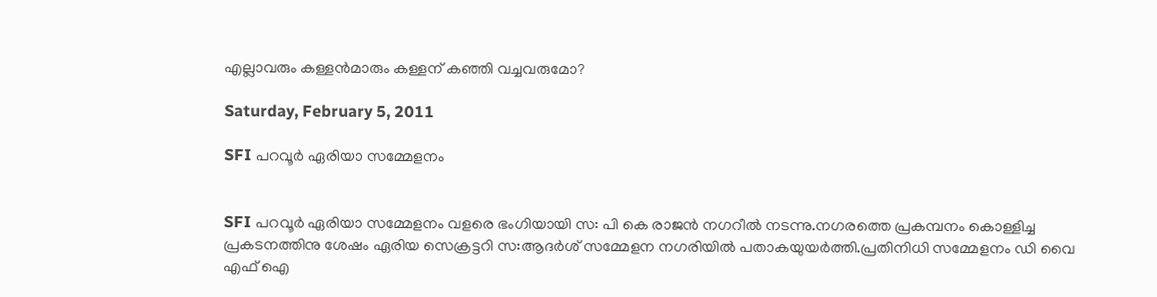എല്ലാവരും കള്ളന്‍മാരും കള്ളന് കഞ്ഞി വച്ചവരുമോ?

Saturday, February 5, 2011

SFI പറവൂര്‍ ഏരിയാ സമ്മേളനം


SFI പറവൂര്‍ ഏരിയാ സമ്മേളനം വളരെ ഭംഗിയായി സ: പി കെ രാജന്‍ നഗറീല്‍ നടന്നു.നഗരത്തെ പ്രകമ്പനം കൊള്ളിച്ച പ്രകടനത്തിനു ശേഷം ഏരിയ സെക്രട്ടറി സ:ആദര്‍ശ് സമ്മേളന നഗരിയില്‍ പതാകയുയര്‍ത്തി.പ്രതിനിധി സമ്മേളനം ഡി വൈ എഫ് ഐ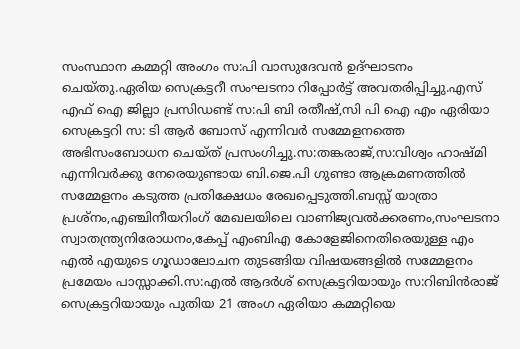സംസ്ഥാന കമ്മറ്റി അംഗം സ:പി വാസുദേവന്‍ ഉദ്ഘാടനം ചെയ്തു.ഏരിയ സെക്രട്ടറീ സംഘടനാ റിപ്പോര്‍ട്ട് അവതരിപ്പിച്ചു.എസ് എഫ് ഐ ജില്ലാ പ്രസിഡണ്ട് സ:പി ബി രതീഷ്,സി പി ഐ എം ഏരിയാ സെക്രട്ടറി സ: ടി ആര്‍ ബോസ് എന്നിവര്‍ സമ്മേളനത്തെ അഭിസംബോധന ചെയ്ത് പ്രസംഗിച്ചു.സ:തങ്കരാജ്,സ:വിശ്വം ഹാഷ്മി എന്നിവര്‍ക്കു നേരെയുണ്ടായ ബി.ജെ.പി ഗുണ്ടാ ആക്രമണത്തില്‍ സമ്മേളനം കടുത്ത പ്രതിക്ഷേധം രേഖപ്പെടുത്തി.ബസ്സ് യാത്രാ പ്രശ്നം,എഞ്ചിനീയറിംഗ് മേഖലയിലെ വാണിജ്യവല്‍ക്കരണം,സംഘടനാ സ്വാതന്ത്ര്യനിരോധനം,കേപ്പ് എംബിഎ കോളേജിനെതിരെയുള്ള എം എല്‍ എയുടെ ഗൂഡാലോചന തുടങ്ങിയ വിഷയങ്ങളില്‍ സമ്മേളനം പ്രമേയം പാസ്സാക്കി.സ:എല്‍ ആദര്‍ശ് സെക്രട്ടറിയായും സ:റിബിന്‍രാജ് സെക്രട്ടറിയായും പുതിയ 21 അംഗ ഏരിയാ കമ്മറ്റിയെ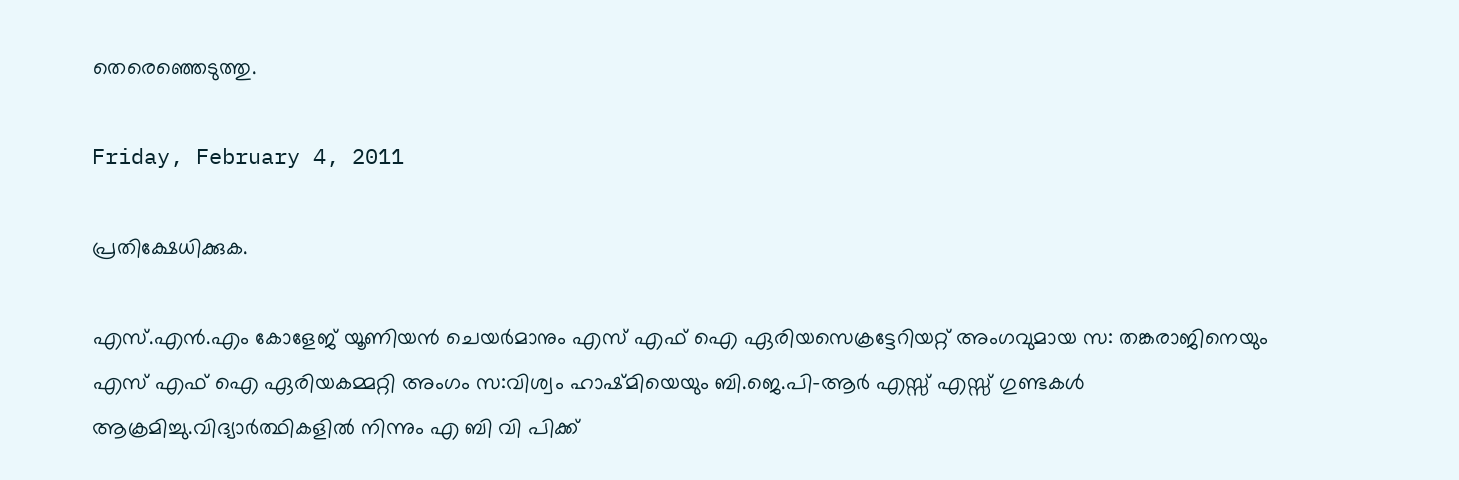തെരെഞ്ഞെടുത്തു.

Friday, February 4, 2011

പ്രതിക്ഷേധിക്കുക.

എസ്.എന്‍.എം കോളേജ് യൂണിയന്‍ ചെയര്‍മാനും എസ് എഫ് ഐ ഏരിയസെക്രട്ടേറിയറ്റ് അംഗവുമായ സ: തങ്കരാജിനെയും എസ് എഫ് ഐ ഏരിയകമ്മറ്റി അംഗം സ:വിശ്വം ഹാഷ്മിയെയും ബി.ജെ.പി-ആര്‍ എസ്സ് എസ്സ് ഗുണ്ടകള്‍ ആക്രമിച്ചു.വിദ്യാര്‍ത്ഥികളില്‍ നിന്നും എ ബി വി പിക്ക്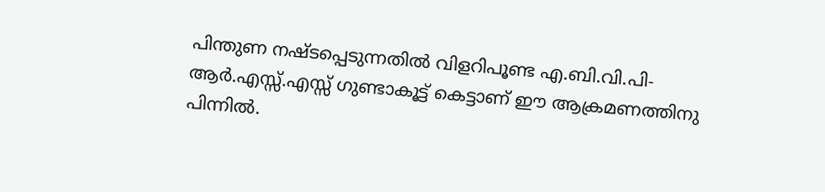പിന്തുണ നഷ്ടപ്പെടുന്നതില്‍ വിളറിപൂണ്ട എ.ബി.വി.പി-ആര്‍.എസ്സ്.എസ്സ് ഗുണ്ടാകൂട്ട് കെട്ടാണ് ഈ ആക്രമണത്തിനു പിന്നില്‍.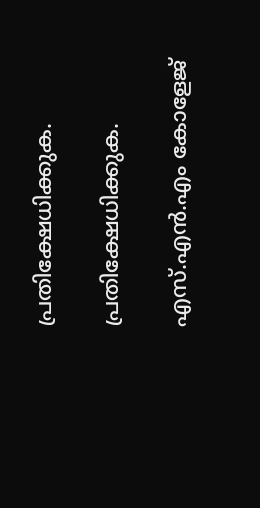പ്രതിക്ഷേധിക്കുക.

പ്രതിക്ഷേധിക്കുക.

എസ്.എന്‍.എം കോളേജ്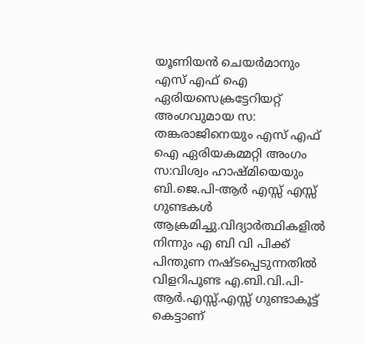യൂണിയന്‍ ചെയര്‍മാനും എസ് എഫ് ഐ ഏരിയസെക്രട്ടേറിയറ്റ് അംഗവുമായ സ: തങ്കരാജിനെയും എസ് എഫ് ഐ ഏരിയകമ്മറ്റി അംഗം സ:വിശ്വം ഹാഷ്മിയെയും ബി.ജെ.പി-ആര്‍ എസ്സ് എസ്സ് ഗുണ്ടകള്‍ ആക്രമിച്ചു.വിദ്യാര്‍ത്ഥികളില്‍ നിന്നും എ ബി വി പിക്ക് പിന്തുണ നഷ്ടപ്പെടുന്നതില്‍ വിളറിപൂണ്ട എ.ബി.വി.പി-ആര്‍.എസ്സ്.എസ്സ് ഗുണ്ടാകൂട്ട് കെട്ടാണ്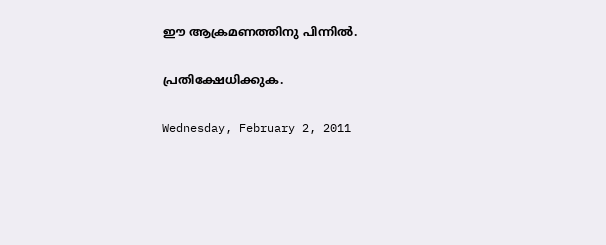ഈ ആക്രമണത്തിനു പിന്നില്‍.

പ്രതിക്ഷേധിക്കുക.

Wednesday, February 2, 2011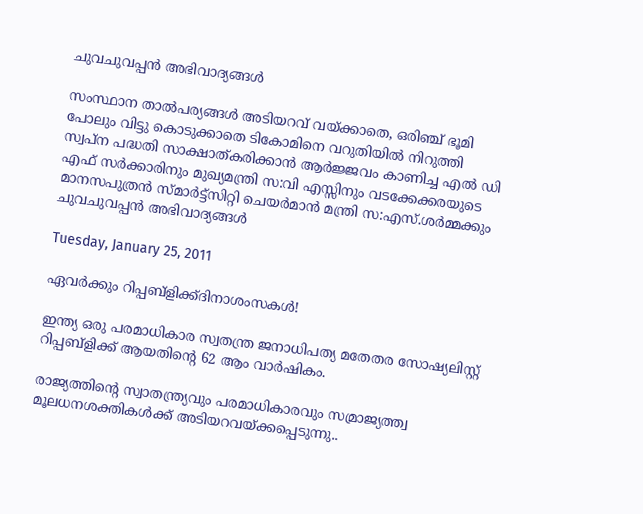ചുവചുവപ്പന്‍ അഭിവാദ്യങ്ങള്‍

സംസ്ഥാന താല്‍പര്യങ്ങള്‍ അടിയറവ് വയ്ക്കാതെ, ഒരിഞ്ച് ഭൂമി പോലും വിട്ടു കൊടുക്കാതെ ടികോമിനെ വറുതിയില്‍ നിറുത്തി സ്വപ്ന പദ്ധതി സാക്ഷാത്കരിക്കാന്‍ ആര്‍ജ്ജവം കാണിച്ച എല്‍ ഡി എഫ് സര്‍ക്കാരിനും മുഖ്യമന്ത്രി സ:വി എസ്സിനും വടക്കേക്കരയുടെ മാനസപുത്രന്‍ സ്മാര്‍ട്ട്സിറ്റി ചെയര്‍മാന്‍ മന്ത്രി സ:എസ്.ശര്‍മ്മക്കും ചുവചുവപ്പന്‍ അഭിവാദ്യങ്ങള്‍

Tuesday, January 25, 2011

ഏവര്‍ക്കും റിപ്പബ്ളിക്ക്ദിനാശംസകള്‍!

ഇന്ത്യ ഒരു പരമാധികാര സ്വതന്ത്ര ജനാധിപത്യ മതേതര സോഷ്യലിസ്റ്റ് റിപ്പബ്ളിക്ക് ആയതിന്റെ 62 ആം വാര്‍ഷികം.

രാജ്യത്തിന്റെ സ്വാതന്ത്ര്യവും പരമാധികാരവും സമ്രാജ്യത്ത്വ മൂലധനശക്തികള്‍ക്ക് അടിയറവയ്ക്കപ്പെടുന്നു..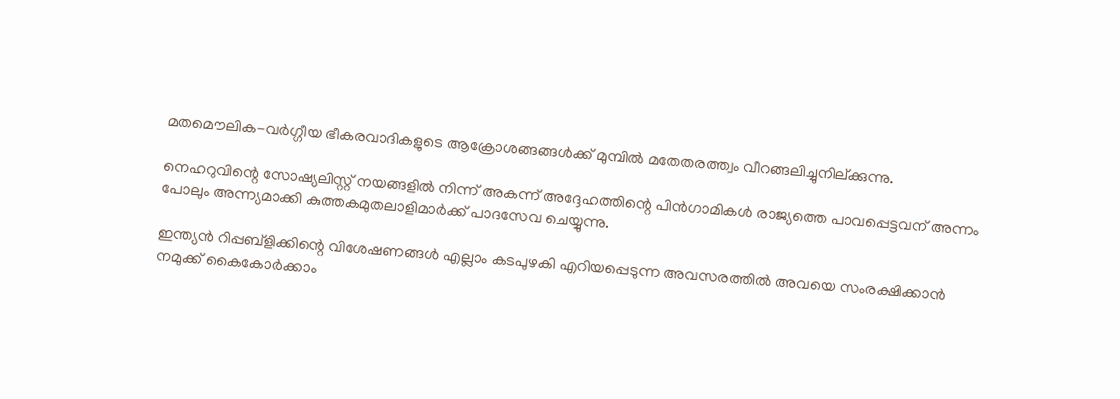മതമൌലിക-വര്‍ഗ്ഗീയ ഭീകരവാദികളുടെ ആക്രോശങ്ങങ്ങള്‍ക്ക് മുമ്പില്‍ മതേതരത്ത്വം വീറങ്ങലിച്ചുനില്ക്കുന്നു.

നെഹറുവിന്റെ സോഷ്യലിസ്റ്റ് നയങ്ങളില്‍ നിന്ന് അകന്ന് അദ്ദേഹത്തിന്റെ പിന്‍ഗാമികള്‍ രാജ്യത്തെ പാവപ്പെട്ടവന് അന്നം പോലും അന്ന്യമാക്കി കുത്തകമുതലാളിമാര്‍ക്ക് പാദസേവ ചെയ്യുന്നു.

ഇന്ത്യന്‍ റിപ്പബ്ളിക്കിന്റെ വിശേഷണങ്ങള്‍ എല്ലാം കടപുഴകി എറിയപ്പെടുന്ന അവസരത്തില്‍ അവയെ സംരക്ഷിക്കാന്‍ നമുക്ക് കൈകോര്‍ക്കാം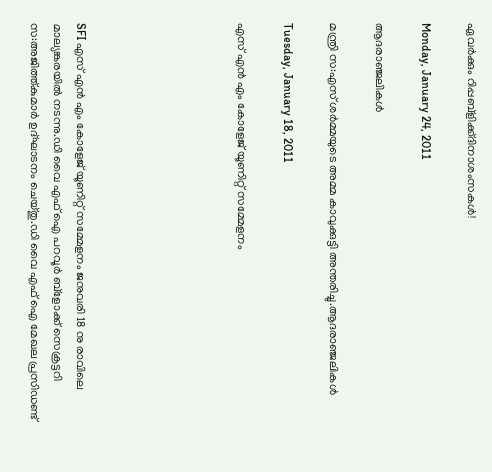ഏവര്‍ക്കും റിപ്പബ്ളിക്ക്ദിനാശംസകള്‍!

Monday, January 24, 2011

ആദരാഞ്ജലികള്‍

മന്ത്രി സ:എസ് ശര്‍മ്മയുടെ അമ്മ കാവുക്കുട്ടി അന്തരിച്ചു.ആദരാഞ്ജലികള്‍

Tuesday, January 18, 2011

എസ് എന്‍ എം കോളേജ് യൂണിറ്റ് സമ്മേളനം






SFI എസ് എന്‍ എം കോളേജ് യൂണിറ്റ് സമ്മേളനം ജനുവരി 18 നു രാവിലെ മാല്യങ്കരയില്‍ നടന്നു.ഡി വൈ എഫ് ഐ പറവൂര്‍ ബ്ളോക്ക് സെക്രട്ടറി സ:അജിത്ത്കുമാര്‍ ഉദ്ഘാടനം ചെയ്തു.ഡി വൈ എഫ് ഐ മേഖല പ്രസിഡണ്ട്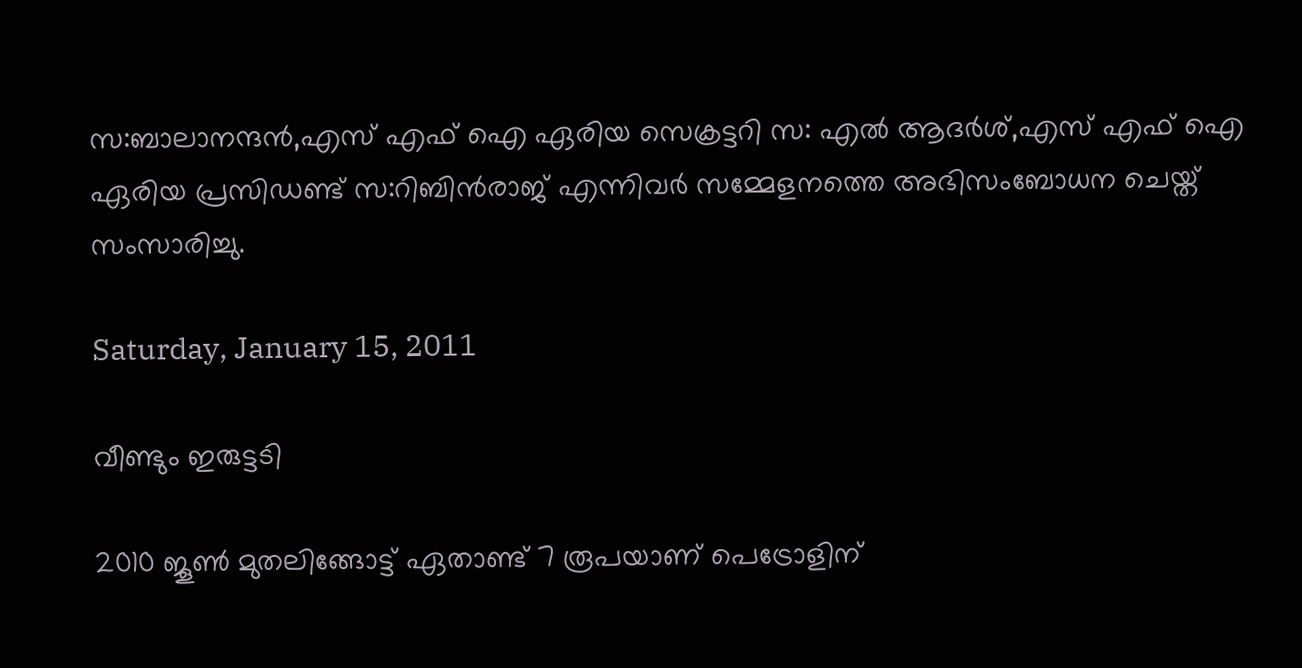സ:ബാലാനന്ദന്‍,എസ് എഫ് ഐ ഏരിയ സെക്രട്ടറി സ: എല്‍ ആദര്‍ശ്,എസ് എഫ് ഐ ഏരിയ പ്രസിഡണ്ട് സ:റിബിന്‍രാജ് എന്നിവര്‍ സമ്മേളനത്തെ അഭിസംബോധന ചെയ്ത് സംസാരിച്ചു.

Saturday, January 15, 2011

വീണ്ടും ഇരുട്ടടി

2010 ജൂണ്‍ മുതലിങ്ങോട്ട് ഏതാണ്ട് 7 രൂപയാണ് പെട്രോളിന്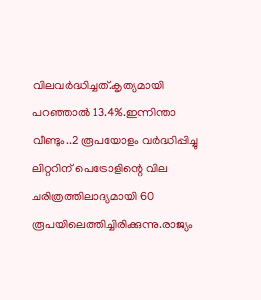വിലവര്‍ദ്ധിച്ചത്.കൃത്യമായി പറഞ്ഞാല്‍ 13.4%.ഇന്നിന്താ വീണ്ടും..2 രൂപയോളം വര്‍ദ്ധിപ്പിച്ചു ലിറ്ററിന് പെട്രോളിന്റെ വില ചരിത്രത്തിലാദ്യമായി 60 രൂപയിലെത്തിച്ചിരിക്കുന്നു.രാജ്യം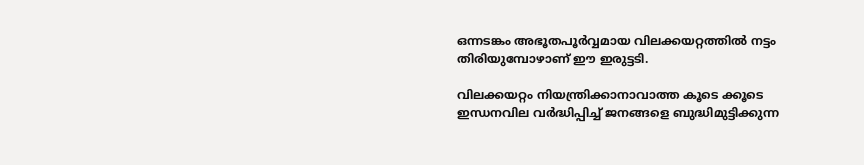ഒന്നടങ്കം അഭൂതപൂര്‍വ്വമായ വിലക്കയറ്റത്തില്‍ നട്ടം തിരിയുമ്പോഴാണ് ഈ ഇരുട്ടടി.

വിലക്കയറ്റം നിയന്ത്രിക്കാനാവാത്ത കൂടെ ക്കൂടെ ഇന്ധനവില വര്‍ദ്ധിപ്പിച്ച് ജനങ്ങളെ ബുദ്ധിമുട്ടിക്കുന്ന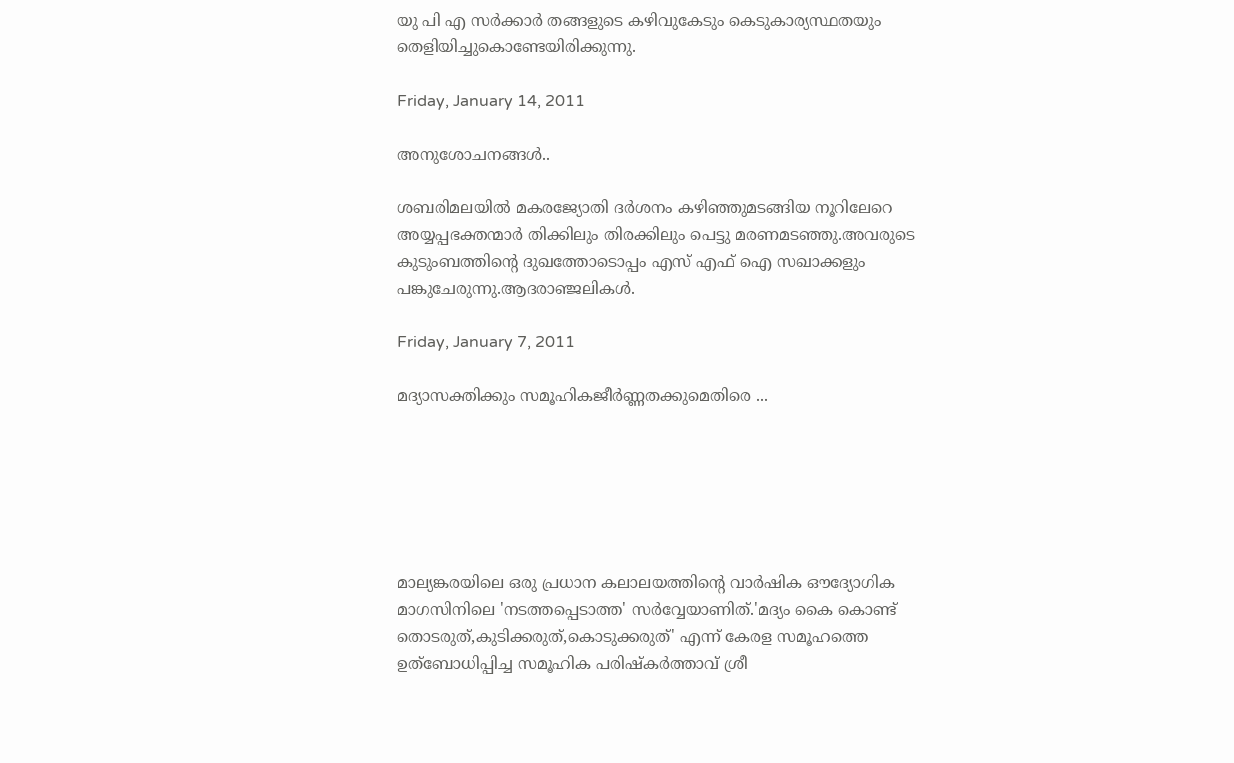യു പി എ സര്‍ക്കാര്‍ തങ്ങളുടെ കഴിവുകേടും കെടുകാര്യസ്ഥതയും തെളിയിച്ചുകൊണ്ടേയിരിക്കുന്നു.

Friday, January 14, 2011

അനുശോചനങ്ങള്‍..

ശബരിമലയില്‍ മകരജ്യോതി ദര്‍ശനം കഴിഞ്ഞുമടങ്ങിയ നൂറിലേറെ അയ്യപ്പഭക്തന്മാര്‍ തിക്കിലും തിരക്കിലും പെട്ടു മരണമടഞ്ഞു.അവരുടെ കുടുംബത്തിന്റെ ദുഖത്തോടൊപ്പം എസ് എഫ് ഐ സഖാക്കളും പങ്കുചേരുന്നു.ആദരാഞ്ജലികള്‍.

Friday, January 7, 2011

മദ്യാസക്തിക്കും സമൂഹികജീര്‍ണ്ണതക്കുമെതിരെ ...






മാല്യങ്കരയിലെ ഒരു പ്രധാന കലാലയത്തിന്റെ വാര്‍ഷിക ഔദ്യോഗിക മാഗസിനിലെ 'നടത്തപ്പെടാത്ത' സര്‍വ്വേയാണിത്.'മദ്യം കൈ കൊണ്ട് തൊടരുത്,കുടിക്കരുത്,കൊടുക്കരുത്' എന്ന് കേരള സമൂഹത്തെ ഉത്ബോധിപ്പിച്ച സമൂഹിക പരിഷ്കര്‍ത്താവ് ശ്രീ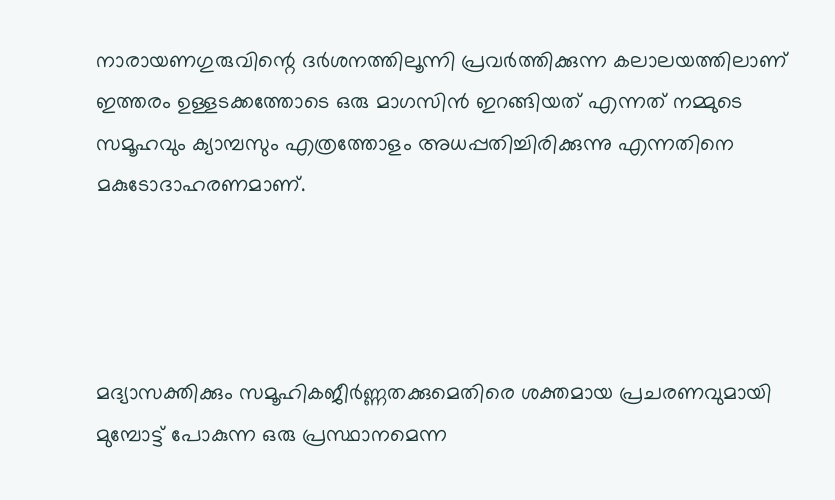നാരായണഗുരുവിന്റെ ദര്‍ശനത്തിലൂന്നി പ്രവര്‍ത്തിക്കുന്ന കലാലയത്തിലാണ് ഇത്തരം ഉള്ളടക്കത്തോടെ ഒരു മാഗസിന്‍ ഇറങ്ങിയത് എന്നത് നമ്മുടെ സമൂഹവും ക്യാമ്പസും എത്രത്തോളം അധപ്പതിച്ചിരിക്കുന്നു എന്നതിനെ മകുടോദാഹരണമാണ്.




മദ്യാസക്തിക്കും സമൂഹികജീര്‍ണ്ണതക്കുമെതിരെ ശക്തമായ പ്രചരണവുമായി മുമ്പോട്ട് പോകുന്ന ഒരു പ്രസ്ഥാനമെന്ന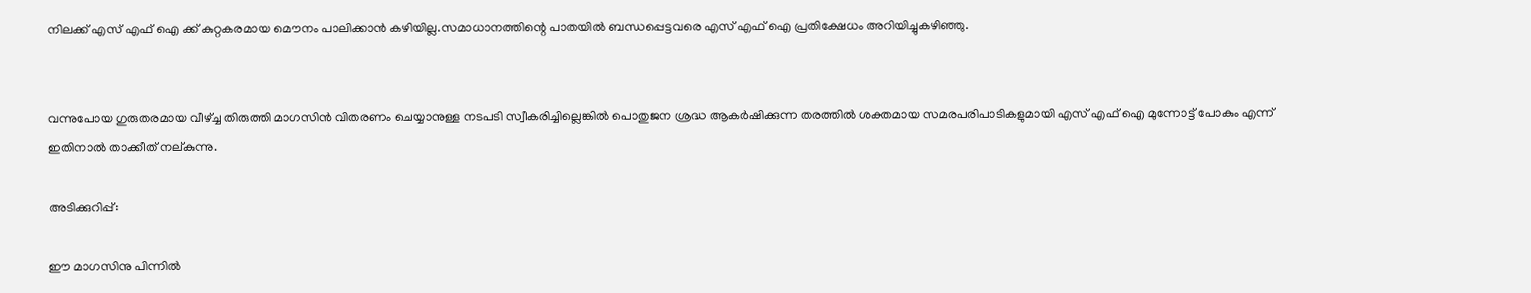നിലക്ക് എസ് എഫ് ഐ ക്ക് കുറ്റകരമായ മൌനം പാലിക്കാന്‍ കഴിയില്ല.സമാധാനത്തിന്റെ പാതയില്‍ ബന്ധപ്പെട്ടവരെ എസ് എഫ് ഐ പ്രതിക്ഷേധം അറിയിച്ചുകഴിഞ്ഞു.


വന്നുപോയ ഗുരുതരമായ വീഴ്ച്ച തിരുത്തി മാഗസിന്‍ വിതരണം ചെയ്യാനുള്ള നടപടി സ്വീകരിച്ചില്ലെങ്കില്‍ പൊതുജന ശ്രദ്ധ ആകര്‍ഷിക്കുന്ന തരത്തില്‍ ശക്തമായ സമരപരിപാടികളുമായി എസ് എഫ് ഐ മുന്നോട്ട് പോകും എന്ന് ഇതിനാല്‍ താക്കീത് നല്കുന്നു.

അടിക്കുറിപ്പ്:

ഈ മാഗസിനു പിന്നില്‍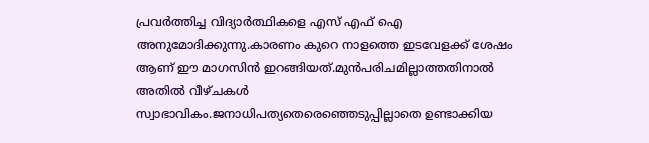പ്രവര്‍ത്തിച്ച വിദ്യാര്‍ത്ഥികളെ എസ് എഫ് ഐ അനുമോദിക്കുന്നു.കാരണം കുറെ നാളത്തെ ഇടവേളക്ക് ശേഷം ആണ് ഈ മാഗസിന്‍ ഇറങ്ങിയത്.മുന്‍പരിചമില്ലാത്തതിനാല്‍ അതില്‍ വീഴ്ചകള്‍ സ്വാഭാവികം.ജനാധിപത്യതെരെഞ്ഞെടുപ്പില്ലാതെ ഉണ്ടാക്കിയ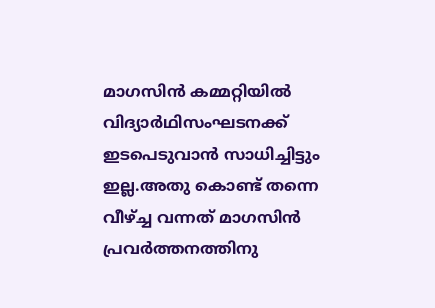മാഗസിന്‍ കമ്മറ്റിയില്‍ വിദ്യാര്‍ഥിസംഘടനക്ക് ഇടപെടുവാന്‍ സാധിച്ചിട്ടും ഇല്ല.അതു കൊണ്ട് തന്നെ വീഴ്ച്ച വന്നത് മാഗസിന്‍ പ്രവര്‍ത്തനത്തിനു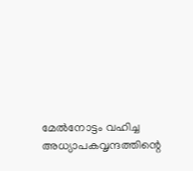മേല്‍നോട്ടം വഹിച്ച അധ്യാപകവൃന്ദത്തിന്റെ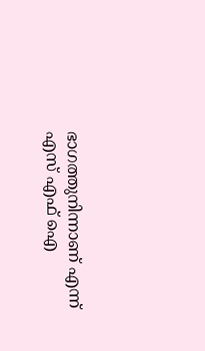ഭാഗത്തുനിന്നാണ് എന്ന് എസ് എഫ് ഐ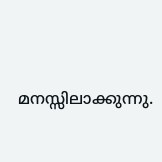മനസ്സിലാക്കുന്നു.